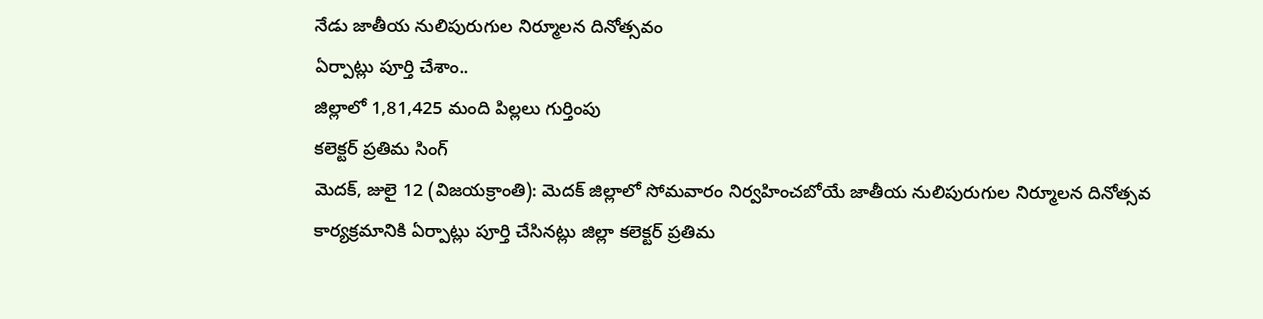నేడు జాతీయ నులిపురుగుల నిర్మూలన దినోత్సవం
ఏర్పాట్లు పూర్తి చేశాం..
జిల్లాలో 1,81,425 మంది పిల్లలు గుర్తింపు
కలెక్టర్ ప్రతిమ సింగ్
మెదక్, జులై 12 (విజయక్రాంతి): మెదక్ జిల్లాలో సోమవారం నిర్వహించబోయే జాతీయ నులిపురుగుల నిర్మూలన దినోత్సవ కార్యక్రమానికి ఏర్పాట్లు పూర్తి చేసినట్లు జిల్లా కలెక్టర్ ప్రతిమ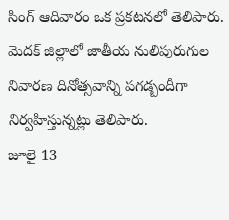సింగ్ ఆదివారం ఒక ప్రకటనలో తెలిపారు. మెదక్ జిల్లాలో జాతీయ నులిపురుగుల నివారణ దినోత్సవాన్ని పగడ్బందీగా నిర్వహిస్తున్నట్లు తెలిపారు.
జూలై 13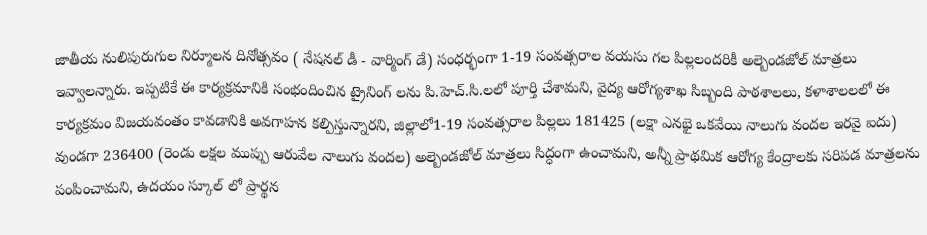జాతీయ నులిపురుగుల నిర్మూలన దినోత్సవం ( నేషనల్ డీ - వార్మింగ్ డే) సంధర్భంగా 1-19 సంవత్సరాల వయసు గల పిల్లలందరికీ అల్బెండజోల్ మాత్రలు ఇవ్వాలన్నారు. ఇప్పటికే ఈ కార్యక్రమానికి సంభందించిన ట్రైనింగ్ లను పి.హెచ్.సి.లలో పూర్తి చేశామని, వైద్య ఆరోగ్యశాఖ సిబ్బంది పాఠశాలలు, కళాశాలలలో ఈ కార్యక్రమం విజయవంతం కావడానికి అవగాహన కల్పిస్తున్నారని, జిల్లాలో1-19 సంవత్సరాల పిల్లలు 181425 (లక్షా ఎనభై ఒకవేయి నాలుగు వందల ఇరవై ఐదు) వుండగా 236400 (రెండు లక్షల ముప్పు ఆరువేల నాలుగు వందల) అల్బెండజోల్ మాత్రలు సిద్ధంగా ఉంచామని, అన్నీ ప్రాథమిక ఆరోగ్య కేంద్రాలకు సరిపడ మాత్రలను పంపించామని, ఉదయం స్కూల్ లో ప్రార్థన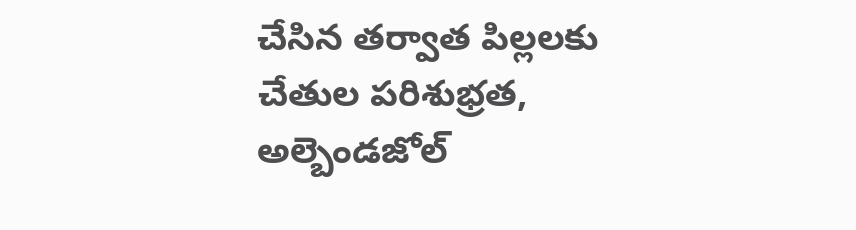చేసిన తర్వాత పిల్లలకు చేతుల పరిశుభ్రత, అల్బెండజోల్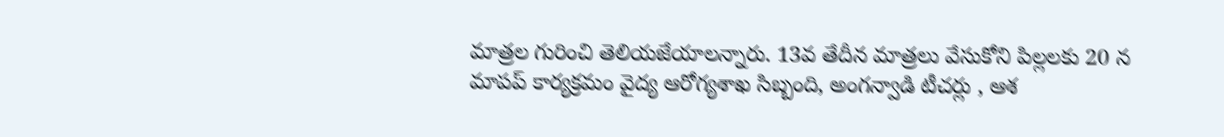మాత్రల గురించి తెలియజేయాలన్నారు. 13వ తేదీన మాత్రలు వేసుకోని పిల్లలకు 20 న మాపప్ కార్యక్రమం వైద్య ఆరోగ్యశాఖ సిబ్బంది, అంగన్వాడి టీచర్లు , ఆశ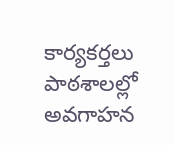కార్యకర్తలు పాఠశాలల్లో అవగాహన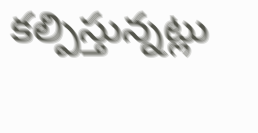కల్పిస్తున్నట్లు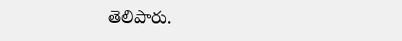తెలిపారు.